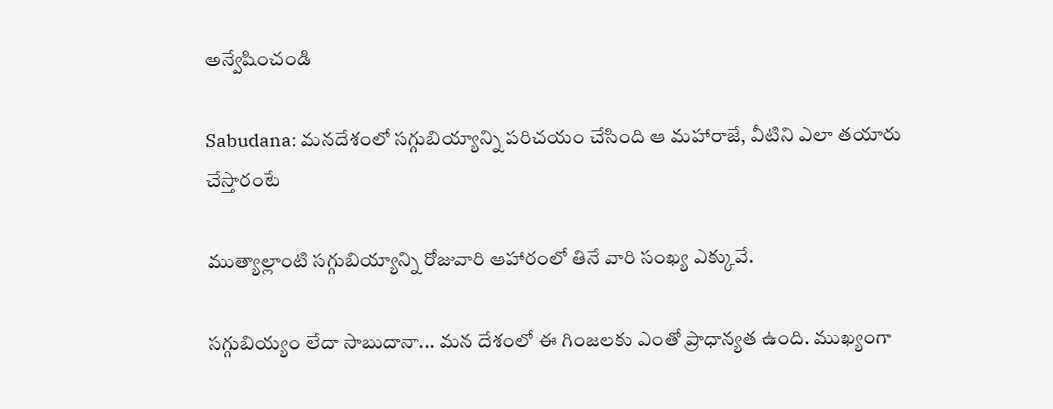అన్వేషించండి

Sabudana: మనదేశంలో సగ్గుబియ్యాన్ని పరిచయం చేసింది ఆ మహారాజే, వీటిని ఎలా తయారు చేస్తారంటే

ముత్యాల్లాంటి సగ్గుబియ్యాన్ని రోజువారి ఆహారంలో తినే వారి సంఖ్య ఎక్కువే.

సగ్గుబియ్యం లేదా సాబుదానా... మన దేశంలో ఈ గింజలకు ఎంతో ప్రాధాన్యత ఉంది. ముఖ్యంగా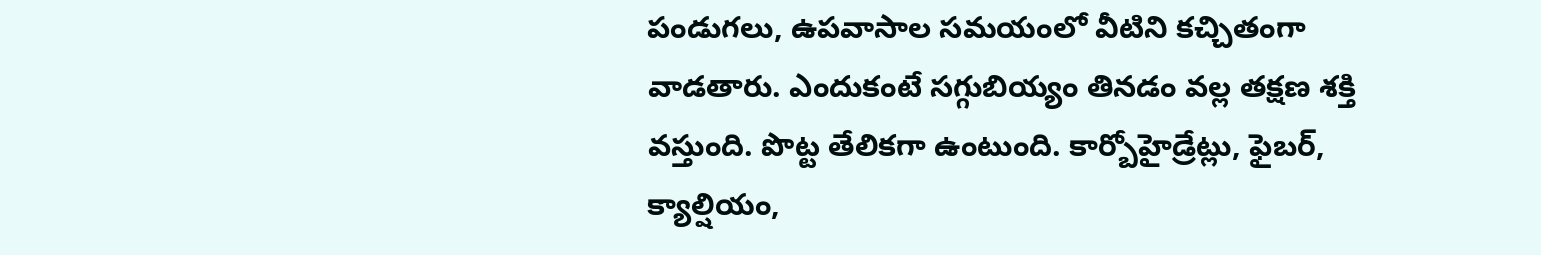పండుగలు, ఉపవాసాల సమయంలో వీటిని కచ్చితంగా వాడతారు. ఎందుకంటే సగ్గుబియ్యం తినడం వల్ల తక్షణ శక్తి వస్తుంది. పొట్ట తేలికగా ఉంటుంది. కార్బోహైడ్రేట్లు, ఫైబర్, క్యాల్షియం,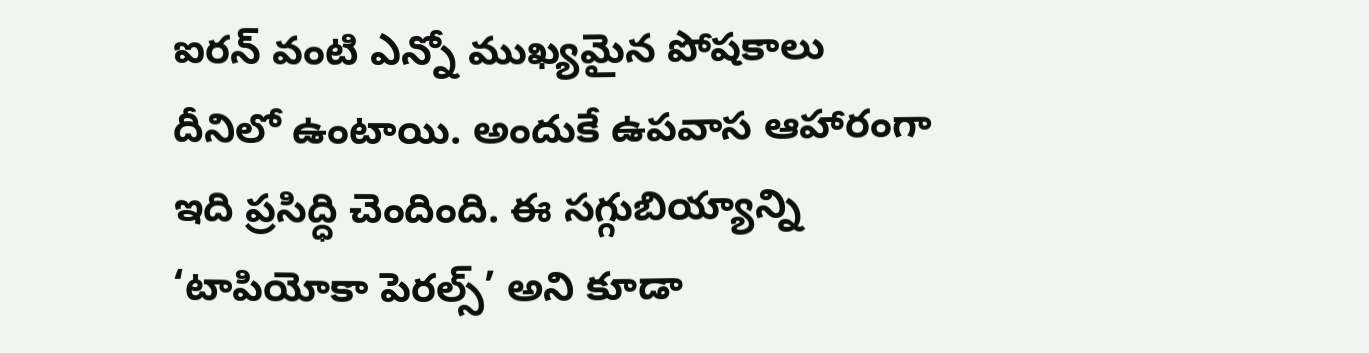ఐరన్ వంటి ఎన్నో ముఖ్యమైన పోషకాలు దీనిలో ఉంటాయి. అందుకే ఉపవాస ఆహారంగా ఇది ప్రసిద్ధి చెందింది. ఈ సగ్గుబియ్యాన్ని ‘టాపియోకా పెరల్స్’ అని కూడా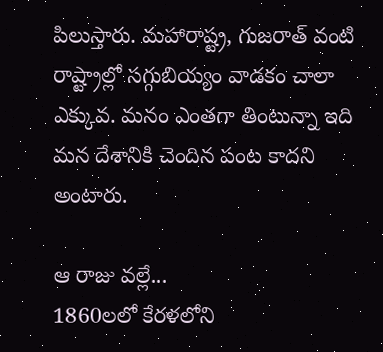పిలుస్తారు. మహారాష్ట్ర, గుజరాత్ వంటి రాష్ట్రాల్లో సగ్గుబియ్యం వాడకం చాలా ఎక్కువ. మనం ఎంతగా తింటున్నా ఇది మన దేశానికి చెందిన పంట కాదని అంటారు.

ఆ రాజు వల్లే...
1860లలో కేరళలోని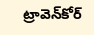ట్రావెన్‌కోర్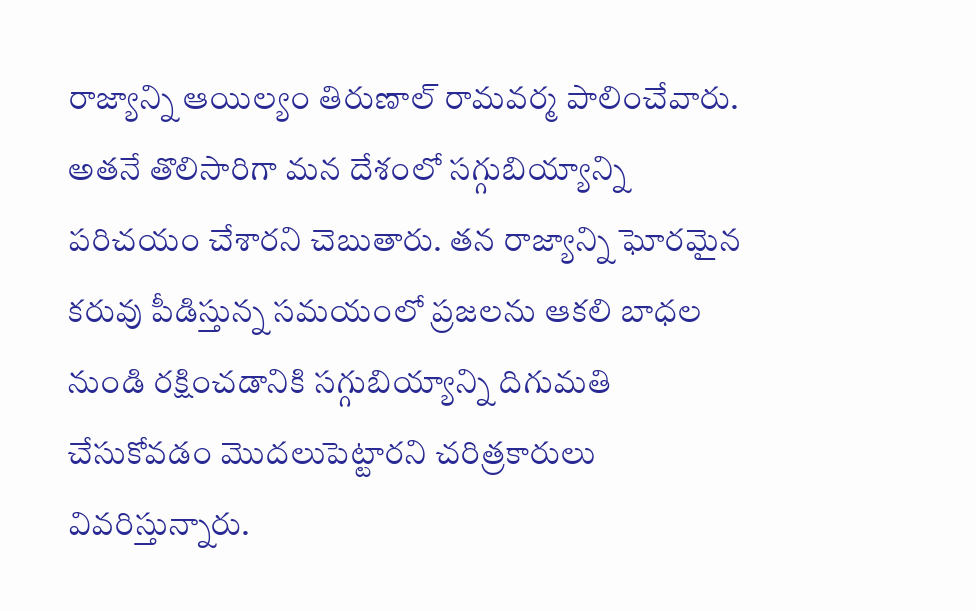రాజ్యాన్ని ఆయిల్యం తిరుణాల్ రామవర్మ పాలించేవారు. అతనే తొలిసారిగా మన దేశంలో సగ్గుబియ్యాన్ని పరిచయం చేశారని చెబుతారు. తన రాజ్యాన్ని ఘోరమైన కరువు పీడిస్తున్న సమయంలో ప్రజలను ఆకలి బాధల నుండి రక్షించడానికి సగ్గుబియ్యాన్ని దిగుమతి చేసుకోవడం మొదలుపెట్టారని చరిత్రకారులు వివరిస్తున్నారు.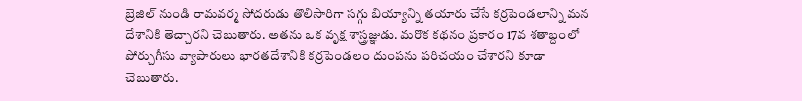బ్రెజిల్ నుండి రామవర్మ సోదరుడు తొలిసారిగా సగ్గు బియ్యాన్ని తయారు చేసే కర్రపెండలాన్ని మన దేశానికి తెచ్చారని చెబుతారు. అతను ఒక వృక్ష శాస్త్రజ్ఞుడు. మరొక కథనం ప్రకారం 17వ శతాబ్దంలో పోర్చుగీసు వ్యాపారులు భారతదేశానికి కర్రపెండలం దుంపను పరిచయం చేశారని కూడా చెబుతారు.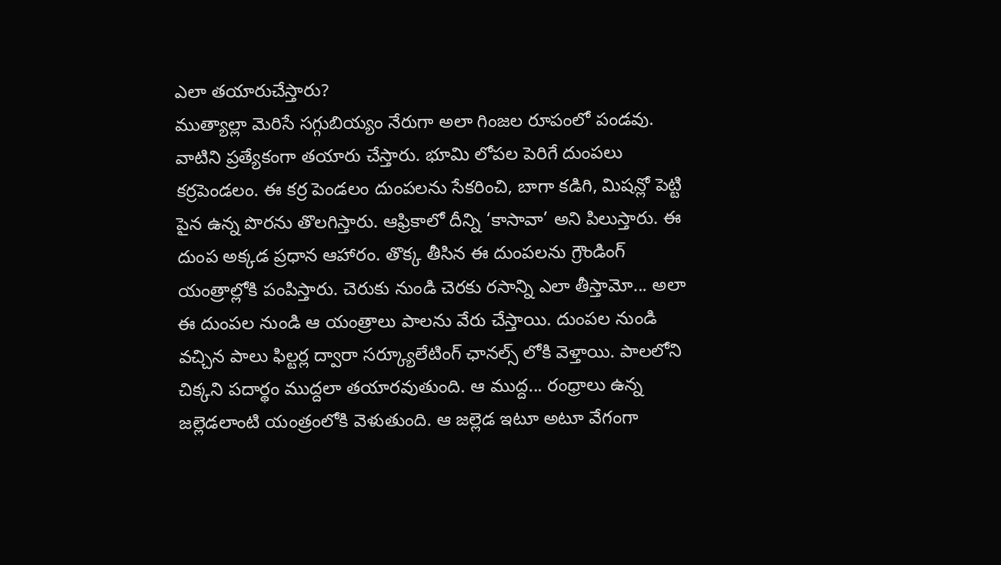ఎలా తయారుచేస్తారు?
ముత్యాల్లా మెరిసే సగ్గుబియ్యం నేరుగా అలా గింజల రూపంలో పండవు. వాటిని ప్రత్యేకంగా తయారు చేస్తారు. భూమి లోపల పెరిగే దుంపలు కర్రపెండలం. ఈ కర్ర పెండలం దుంపలను సేకరించి, బాగా కడిగి, మిషన్లో పెట్టి పైన ఉన్న పొరను తొలగిస్తారు. ఆఫ్రికాలో దీన్ని ‘కాసావా’ అని పిలుస్తారు. ఈ దుంప అక్కడ ప్రధాన ఆహారం. తొక్క తీసిన ఈ దుంపలను గ్రౌండింగ్ యంత్రాల్లోకి పంపిస్తారు. చెరుకు నుండి చెరకు రసాన్ని ఎలా తీస్తామో... అలా ఈ దుంపల నుండి ఆ యంత్రాలు పాలను వేరు చేస్తాయి. దుంపల నుండి వచ్చిన పాలు ఫిల్టర్ల ద్వారా సర్క్యూలేటింగ్ ఛానల్స్ లోకి వెళ్తాయి. పాలలోని చిక్కని పదార్థం ముద్దలా తయారవుతుంది. ఆ ముద్ద... రంధ్రాలు ఉన్న జల్లెడలాంటి యంత్రంలోకి వెళుతుంది. ఆ జల్లెడ ఇటూ అటూ వేగంగా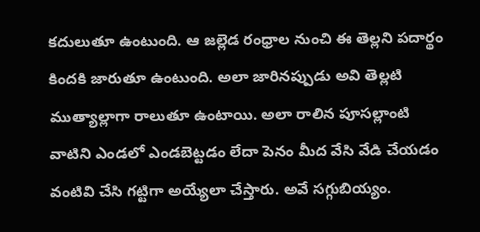కదులుతూ ఉంటుంది. ఆ జల్లెడ రంధ్రాల నుంచి ఈ తెల్లని పదార్థం కిందకి జారుతూ ఉంటుంది. అలా జారినప్పుడు అవి తెల్లటి ముత్యాల్లాగా రాలుతూ ఉంటాయి. అలా రాలిన పూసల్లాంటి వాటిని ఎండలో ఎండబెట్టడం లేదా పెనం మీద వేసి వేడి చేయడం వంటివి చేసి గట్టిగా అయ్యేలా చేస్తారు. అవే సగ్గుబియ్యం.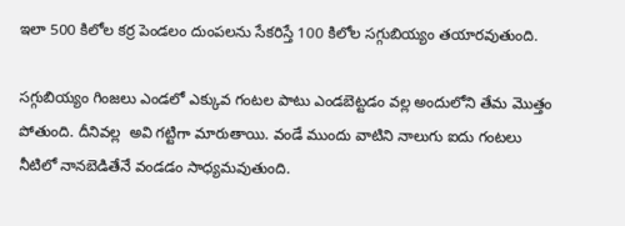ఇలా 500 కిలోల కర్ర పెండలం దుంపలను సేకరిస్తే 100 కిలోల సగ్గుబియ్యం తయారవుతుంది.

సగ్గుబియ్యం గింజలు ఎండలో ఎక్కువ గంటల పాటు ఎండబెట్టడం వల్ల అందులోని తేమ మొత్తం పోతుంది. దీనివల్ల  అవి గట్టిగా మారుతాయి. వండే ముందు వాటిని నాలుగు ఐదు గంటలు నీటిలో నానబెడితేనే వండడం సాధ్యమవుతుంది.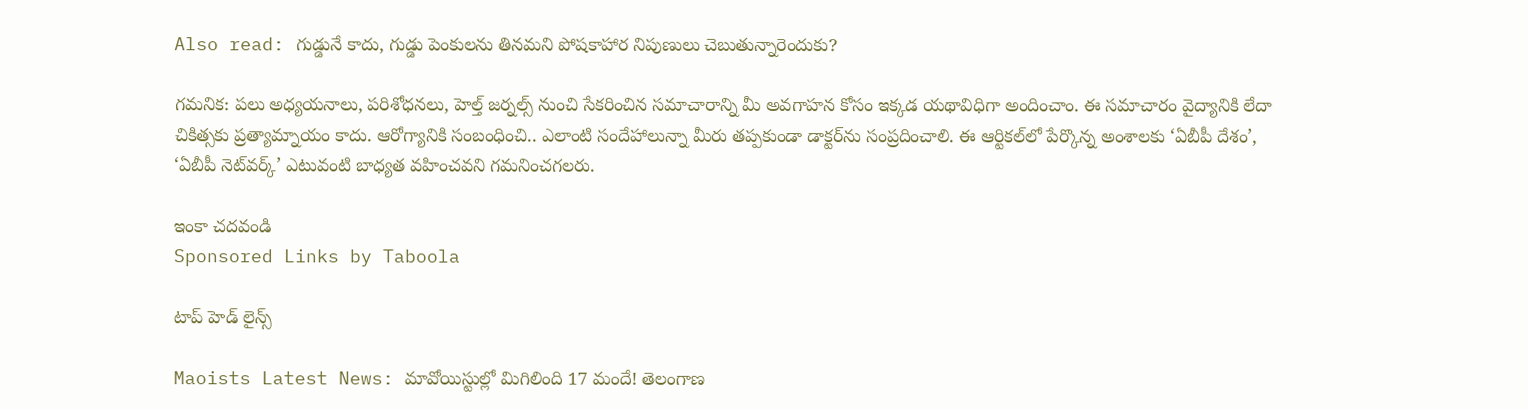Also read: గుడ్డునే కాదు, గుడ్డు పెంకులను తినమని పోషకాహార నిపుణులు చెబుతున్నారెందుకు?

గమనిక: పలు అధ్యయనాలు, పరిశోధనలు, హెల్త్ జర్నల్స్ నుంచి సేకరించిన సమాచారాన్ని మీ అవగాహన కోసం ఇక్కడ యథావిధిగా అందించాం. ఈ సమాచారం వైద్యానికి లేదా చికిత్సకు ప్రత్యామ్నాయం కాదు. ఆరోగ్యానికి సంబంధించి.. ఎలాంటి సందేహాలున్నా మీరు తప్పకుండా డాక్టర్‌ను సంప్రదించాలి. ఈ ఆర్టికల్‌లో పేర్కొన్న అంశాలకు ‘ఏబీపీ దేశం’, ‘ఏబీపీ నెట్‌వర్క్’ ఎటువంటి బాధ్యత వహించవని గమనించగలరు.

ఇంకా చదవండి
Sponsored Links by Taboola

టాప్ హెడ్ లైన్స్

Maoists Latest News: మావోయిస్టుల్లో మిగిలింది 17 మందే! తెలంగాణ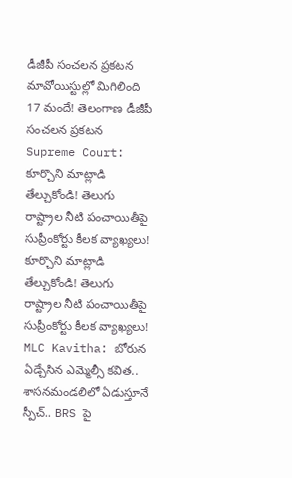డీజీపీ సంచలన ప్రకటన
మావోయిస్టుల్లో మిగిలింది 17 మందే! తెలంగాణ డీజీపీ సంచలన ప్రకటన
Supreme Court: కూర్చొని మాట్లాడి తేల్చుకోండి! తెలుగు రాష్ట్రాల నీటి పంచాయితీపై సుప్రీంకోర్టు కీలక వ్యాఖ్యలు!
కూర్చొని మాట్లాడి తేల్చుకోండి! తెలుగు రాష్ట్రాల నీటి పంచాయితీపై సుప్రీంకోర్టు కీలక వ్యాఖ్యలు!
MLC Kavitha: బోరున ఏడ్చేసిన ఎమ్మెల్సీ కవిత.. శాసనమండలిలో ఏడుస్తూనే స్పీచ్.. BRS పై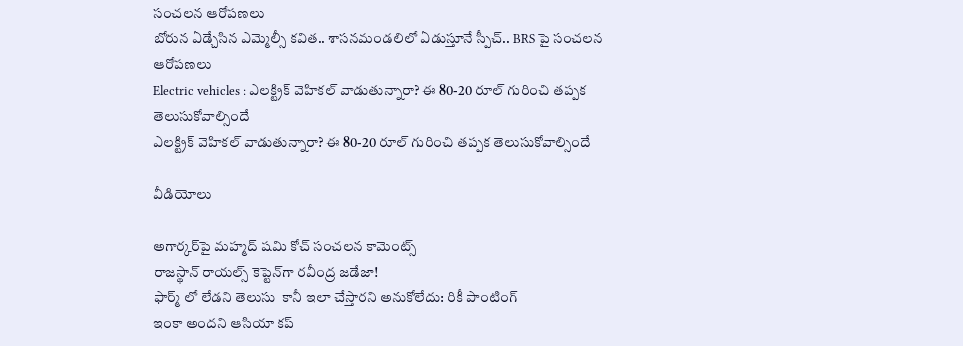సంచలన ఆరోపణలు
బోరున ఏడ్చేసిన ఎమ్మెల్సీ కవిత.. శాసనమండలిలో ఏడుస్తూనే స్పీచ్.. BRS పై సంచలన ఆరోపణలు
Electric vehicles : ఎలక్ట్రిక్ వెహికల్ వాడుతున్నారా? ఈ 80-20 రూల్ గురించి తప్పక తెలుసుకోవాల్సిందే
ఎలక్ట్రిక్ వెహికల్ వాడుతున్నారా? ఈ 80-20 రూల్ గురించి తప్పక తెలుసుకోవాల్సిందే

వీడియోలు

అగార్కర్‌పై మహ్మద్ షమి కోచ్ సంచలన కామెంట్స్
రాజస్థాన్ రాయల్స్ కెప్టెన్‌గా రవీంద్ర జడేజా!
ఫార్మ్ లో లేడని తెలుసు  కానీ ఇలా చేస్తారని అనుకోలేదు: రికీ పాంటింగ్
ఇంకా అందని ఆసియా కప్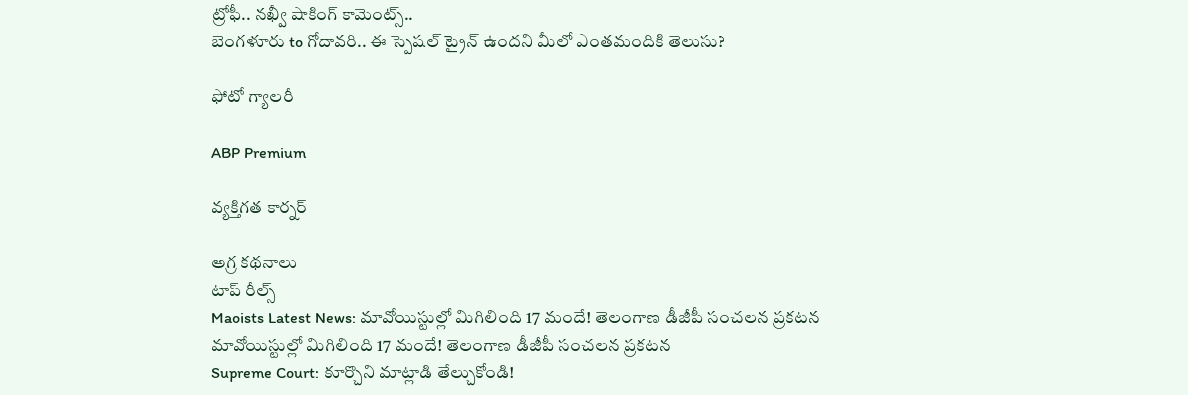ట్రోఫీ.. నఖ్వీ షాకింగ్ కామెంట్స్..
బెంగళూరు to గోదావరి.. ఈ స్పెషల్ ట్రైన్ ఉందని మీలో ఎంతమందికి తెలుసు?

ఫోటో గ్యాలరీ

ABP Premium

వ్యక్తిగత కార్నర్

అగ్ర కథనాలు
టాప్ రీల్స్
Maoists Latest News: మావోయిస్టుల్లో మిగిలింది 17 మందే! తెలంగాణ డీజీపీ సంచలన ప్రకటన
మావోయిస్టుల్లో మిగిలింది 17 మందే! తెలంగాణ డీజీపీ సంచలన ప్రకటన
Supreme Court: కూర్చొని మాట్లాడి తేల్చుకోండి!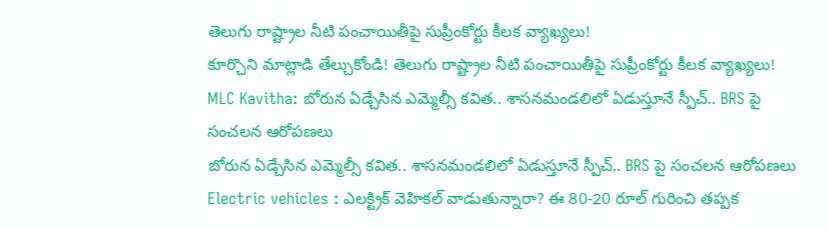తెలుగు రాష్ట్రాల నీటి పంచాయితీపై సుప్రీంకోర్టు కీలక వ్యాఖ్యలు!
కూర్చొని మాట్లాడి తేల్చుకోండి! తెలుగు రాష్ట్రాల నీటి పంచాయితీపై సుప్రీంకోర్టు కీలక వ్యాఖ్యలు!
MLC Kavitha: బోరున ఏడ్చేసిన ఎమ్మెల్సీ కవిత.. శాసనమండలిలో ఏడుస్తూనే స్పీచ్.. BRS పై సంచలన ఆరోపణలు
బోరున ఏడ్చేసిన ఎమ్మెల్సీ కవిత.. శాసనమండలిలో ఏడుస్తూనే స్పీచ్.. BRS పై సంచలన ఆరోపణలు
Electric vehicles : ఎలక్ట్రిక్ వెహికల్ వాడుతున్నారా? ఈ 80-20 రూల్ గురించి తప్పక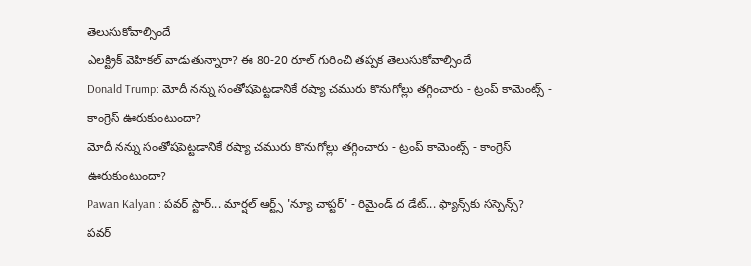తెలుసుకోవాల్సిందే
ఎలక్ట్రిక్ వెహికల్ వాడుతున్నారా? ఈ 80-20 రూల్ గురించి తప్పక తెలుసుకోవాల్సిందే
Donald Trump: మోదీ నన్ను సంతోషపెట్టడానికే రష్యా చమురు కొనుగోల్లు తగ్గించారు - ట్రంప్ కామెంట్స్ - కాంగ్రెస్ ఊరుకుంటుందా?
మోదీ నన్ను సంతోషపెట్టడానికే రష్యా చమురు కొనుగోల్లు తగ్గించారు - ట్రంప్ కామెంట్స్ - కాంగ్రెస్ ఊరుకుంటుందా?
Pawan Kalyan : పవర్ స్టార్... మార్షల్ ఆర్ట్స్ 'న్యూ చాప్టర్' - రిమైండ్ ద డేట్... ఫ్యాన్స్‌కు సస్పెన్స్?
పవర్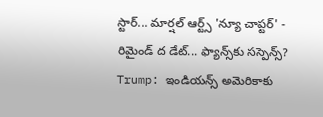స్టార్... మార్షల్ ఆర్ట్స్ 'న్యూ చాప్టర్' - రిమైండ్ ద డేట్... ఫ్యాన్స్‌కు సస్పెన్స్?
Trump: ఇండియన్స్ అమెరికాకు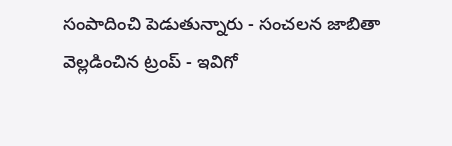సంపాదించి పెడుతున్నారు - సంచలన జాబితా వెల్లడించిన ట్రంప్ - ఇవిగో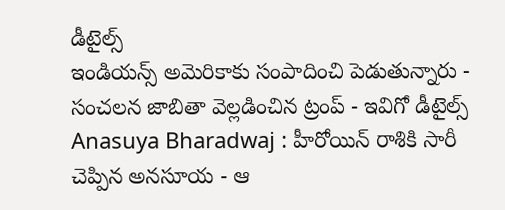డీటైల్స్
ఇండియన్స్ అమెరికాకు సంపాదించి పెడుతున్నారు - సంచలన జాబితా వెల్లడించిన ట్రంప్ - ఇవిగో డీటైల్స్
Anasuya Bharadwaj : హీరోయిన్ రాశికి సారీ చెప్పిన అనసూయ - ఆ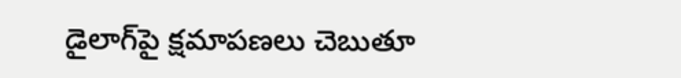డైలాగ్‍పై క్షమాపణలు చెబుతూ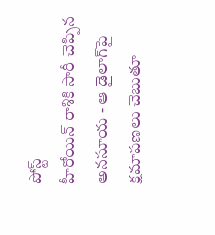పోస్ట్
హీరోయిన్ రాశికి సారీ చెప్పిన అనసూయ - ఆ డైలాగ్‍పై క్షమాపణలు చెబుతూ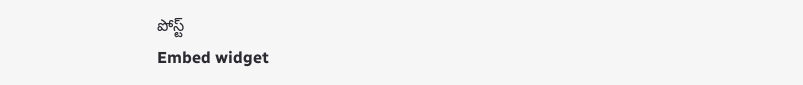పోస్ట్
Embed widget